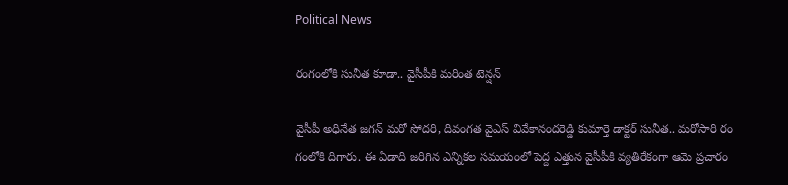Political News

రంగంలోకి సునీత కూడా.. వైసీపీకి మ‌రింత టెన్ష‌న్‌

వైసీపీ అధినేత జ‌గ‌న్ మ‌రో సోద‌రి, దివంగ‌త వైఎస్ వివేకానంద‌రెడ్డి కుమార్తె డాక్ట‌ర్ సునీత‌.. మ‌రోసారి రం గంలోకి దిగారు. ఈ ఏడాది జ‌రిగిన ఎన్నిక‌ల స‌మ‌యంలో పెద్ద ఎత్తున వైసీపీకి వ్య‌తిరేకంగా ఆమె ప్ర‌చారం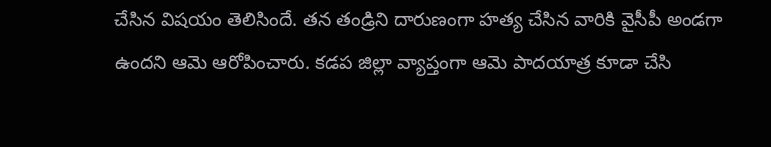చేసిన విష‌యం తెలిసిందే. త‌న తండ్రిని దారుణంగా హ‌త్య చేసిన వారికి వైసీపీ అండ‌గా ఉంద‌ని ఆమె ఆరోపించారు. క‌డ‌ప జిల్లా వ్యాప్తంగా ఆమె పాద‌యాత్ర కూడా చేసి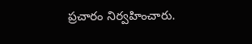ప్ర‌చారం నిర్వ‌హించారు.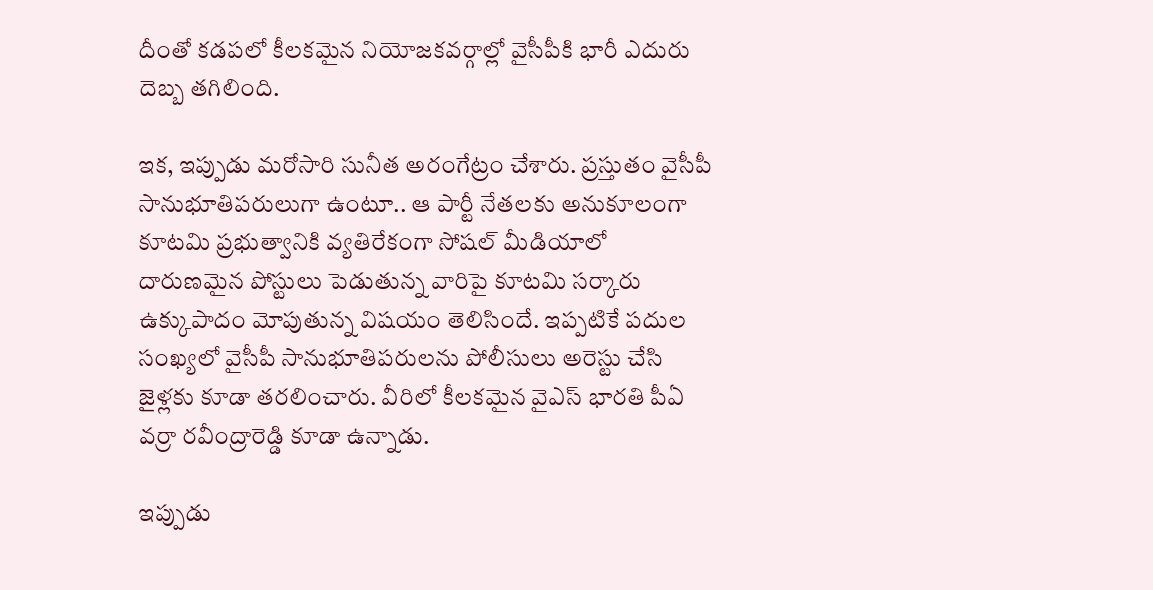దీంతో క‌డ‌ప‌లో కీల‌క‌మైన నియోజ‌క‌వ‌ర్గాల్లో వైసీపీకి భారీ ఎదురు దెబ్బ త‌గిలింది.

ఇక‌, ఇప్పుడు మ‌రోసారి సునీత అరంగేట్రం చేశారు. ప్ర‌స్తుతం వైసీపీ సానుభూతిప‌రులుగా ఉంటూ.. ఆ పార్టీ నేత‌ల‌కు అనుకూలంగా కూట‌మి ప్ర‌భుత్వానికి వ్య‌తిరేకంగా సోష‌ల్ మీడియాలో దారుణ‌మైన పోస్టులు పెడుతున్న వారిపై కూట‌మి స‌ర్కారు ఉక్కుపాదం మోపుతున్న విష‌యం తెలిసిందే. ఇప్ప‌టికే ప‌దుల సంఖ్య‌లో వైసీపీ సానుభూతిపరుల‌ను పోలీసులు అరెస్టు చేసి జైళ్ల‌కు కూడా త‌ర‌లించారు. వీరిలో కీల‌క‌మైన వైఎస్ భార‌తి పీఏ వ‌ర్రా ర‌వీంద్రారెడ్డి కూడా ఉన్నాడు.

ఇప్పుడు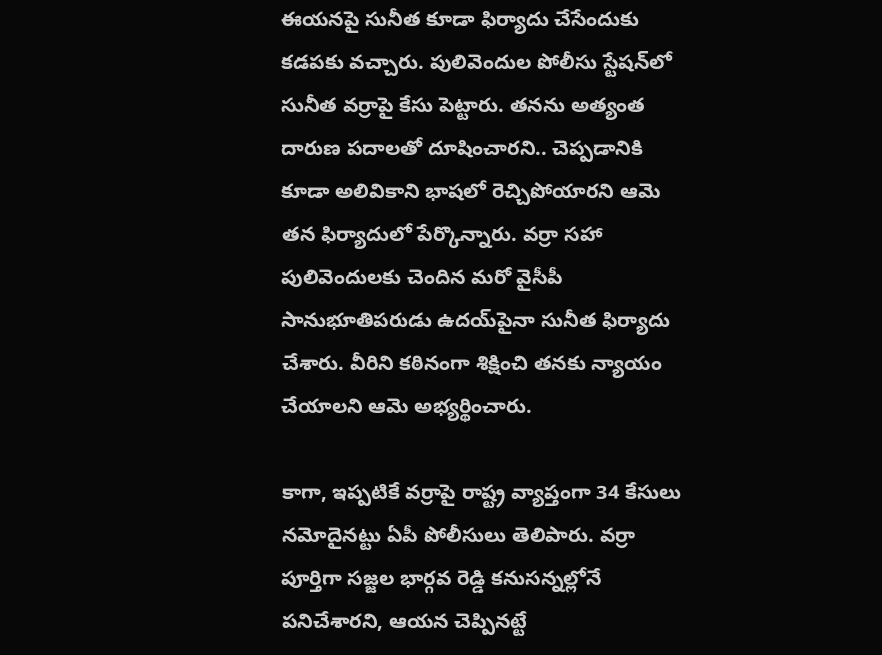ఈయ‌న‌పై సునీత కూడా ఫిర్యాదు చేసేందుకు క‌డ‌ప‌కు వ‌చ్చారు. పులివెందుల పోలీసు స్టేష‌న్‌లో సునీత వ‌ర్రాపై కేసు పెట్టారు. త‌న‌ను అత్యంత దారుణ ప‌దాల‌తో దూషించార‌ని.. చెప్ప‌డానికి కూడా అలివికాని భాష‌లో రెచ్చిపోయార‌ని ఆమె త‌న ఫిర్యాదులో పేర్కొన్నారు. వ‌ర్రా స‌హా పులివెందుల‌కు చెందిన మరో వైసీపీ సానుభూతిప‌రుడు ఉద‌య్‌పైనా సునీత ఫిర్యాదు చేశారు. వీరిని క‌ఠినంగా శిక్షించి త‌న‌కు న్యాయం చేయాల‌ని ఆమె అభ్య‌ర్థించారు.

కాగా, ఇప్ప‌టికే వ‌ర్రాపై రాష్ట్ర వ్యాప్తంగా 34 కేసులు న‌మోదైన‌ట్టు ఏపీ పోలీసులు తెలిపారు. వ‌ర్రా పూర్తిగా స‌జ్జ‌ల భార్గ‌వ రెడ్డి క‌నుస‌న్న‌ల్లోనే ప‌నిచేశార‌ని, ఆయ‌న చెప్పిన‌ట్టే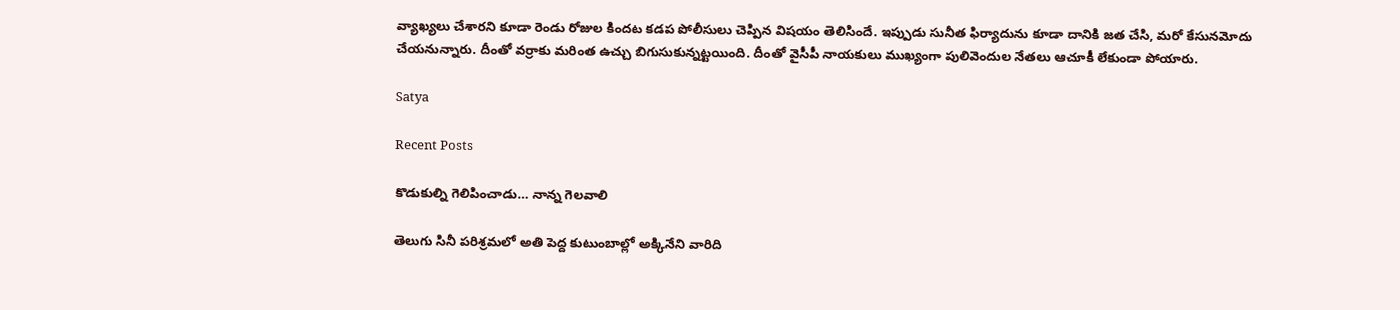వ్యాఖ్య‌లు చేశార‌ని కూడా రెండు రోజుల కింద‌ట క‌డ‌ప పోలీసులు చెప్పిన విష‌యం తెలిసిందే. ఇప్పుడు సునీత ఫిర్యాదును కూడా దానికి జ‌త చేసి, మ‌రో కేసున‌మోదు చేయ‌నున్నారు. దీంతో వ‌ర్రాకు మ‌రింత ఉచ్చు బిగుసుకున్న‌ట్ట‌యింది. దీంతో వైసీపీ నాయ‌కులు ముఖ్యంగా పులివెందుల నేత‌లు ఆచూకీ లేకుండా పోయారు.

Satya

Recent Posts

కొడుకుల్ని గెలిపించాడు… నాన్న గెలవాలి

తెలుగు సినీ పరిశ్రమలో అతి పెద్ద కుటుంబాల్లో అక్కినేని వారిది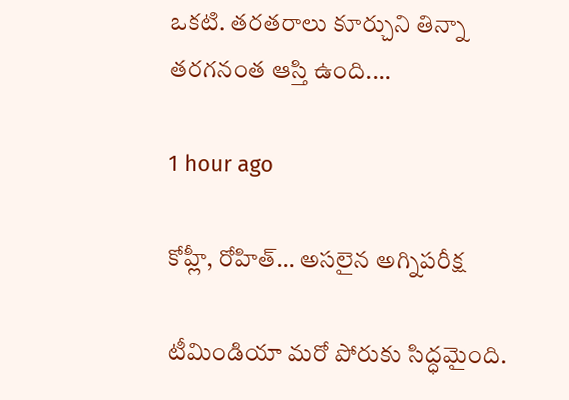ఒకటి. తరతరాలు కూర్చుని తిన్నా తరగనంత ఆస్తి ఉంది.…

1 hour ago

కోహ్లీ, రోహిత్‌… అసలైన అగ్నిపరీక్ష

టీమిండియా మరో పోరుకు సిద్ధమైంది.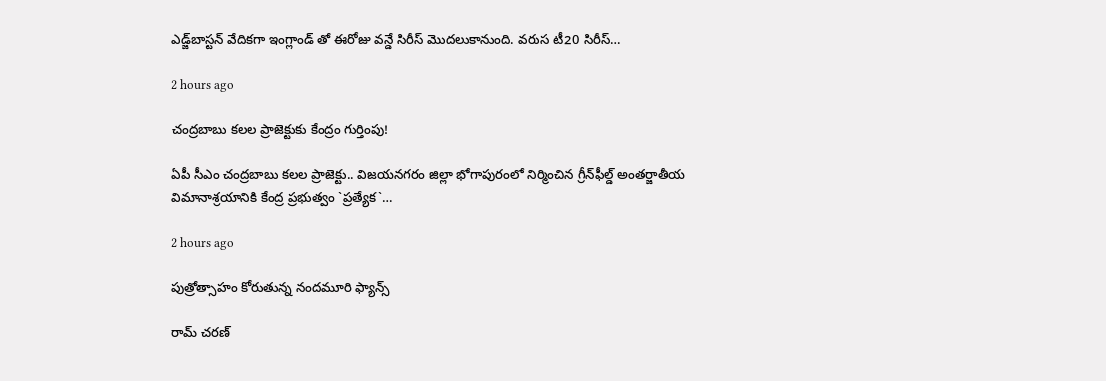ఎడ్జ్‌బాస్టన్ వేదికగా ఇంగ్లాండ్ తో ఈరోజు వన్డే సిరీస్ మొదలుకానుంది. వరుస టీ20 సిరీస్…

2 hours ago

చంద్ర‌బాబు క‌ల‌ల ప్రాజెక్టుకు కేంద్రం గుర్తింపు!

ఏపీ సీఎం చంద్ర‌బాబు క‌ల‌ల ప్రాజెక్టు.. విజ‌య‌న‌గ‌రం జిల్లా భోగాపురంలో నిర్మించిన గ్రీన్‌ఫీల్డ్ అంత‌ర్జాతీయ విమానాశ్ర‌యానికి కేంద్ర ప్ర‌భుత్వం `ప్ర‌త్యేక‌`…

2 hours ago

పుత్రోత్సాహం కోరుతున్న నందమూరి ఫ్యాన్స్

రామ్ చరణ్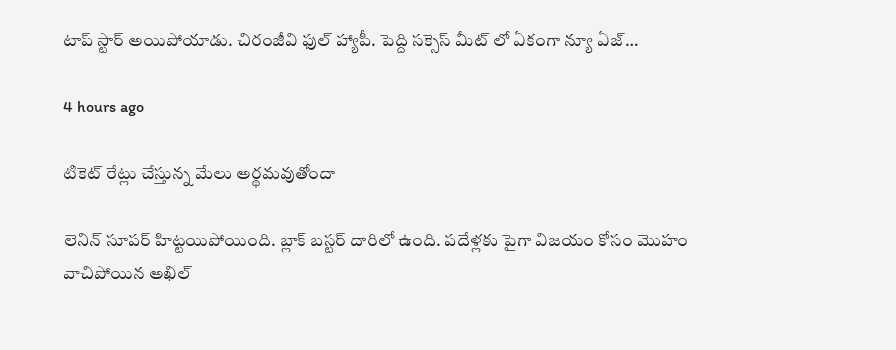టాప్ స్టార్ అయిపోయాడు. చిరంజీవి ఫుల్ హ్యాపీ. పెద్ది సక్సెస్ మీట్ లో ఏకంగా న్యూ ఏజ్…

4 hours ago

టికెట్ రేట్లు చేస్తున్న మేలు అర్థమవుతోందా

లెనిన్ సూపర్ హిట్టయిపోయింది. బ్లాక్ బస్టర్ దారిలో ఉంది. పదేళ్లకు పైగా విజయం కోసం మొహం వాచిపోయిన అఖిల్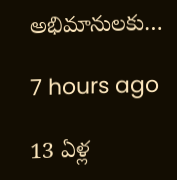అభిమానులకు…

7 hours ago

13 ఏళ్ల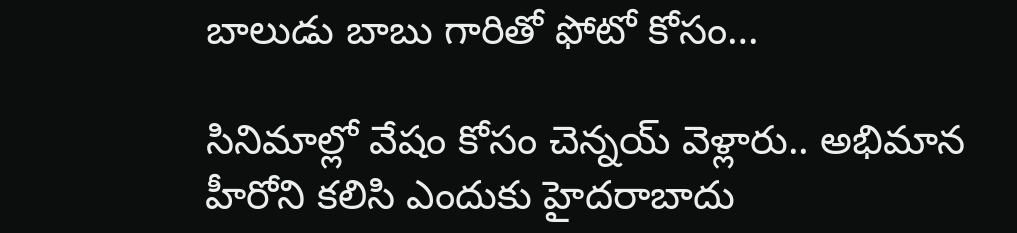బాలుడు బాబు గారితో ఫోటో కోసం…

సినిమాల్లో వేషం కోసం చెన్నయ్ వెళ్లారు.. అభిమాన హీరోని కలిసి ఎందుకు హైదరాబాదు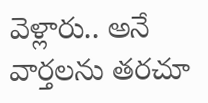వెళ్లారు.. అనే వార్తలను తరచూ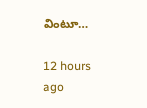వింటూ…

12 hours ago